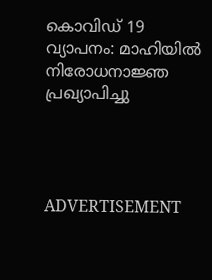കൊവിഡ് 19 വ്യാപനം: മാഹിയില്‍ നിരോധനാജ്ഞ പ്രഖ്യാപിച്ചു




ADVERTISEMENT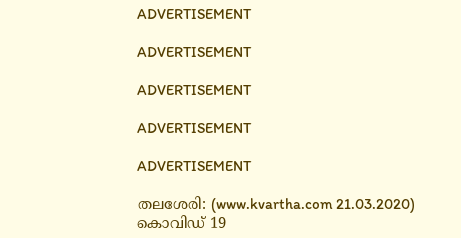ADVERTISEMENT

ADVERTISEMENT

ADVERTISEMENT

ADVERTISEMENT

ADVERTISEMENT

തലശേരി: (www.kvartha.com 21.03.2020) കൊവിഡ് 19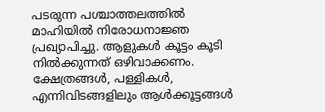പടരുന്ന പശ്ചാത്തലത്തില്‍ മാഹിയില്‍ നിരോധനാജ്ഞ പ്രഖ്യാപിച്ചു. ആളുകള്‍ കൂട്ടം കൂടി നില്‍ക്കുന്നത് ഒഴിവാക്കണം. ക്ഷേത്രങ്ങള്‍, പള്ളികള്‍, എന്നിവിടങ്ങളിലും ആള്‍ക്കൂട്ടങ്ങള്‍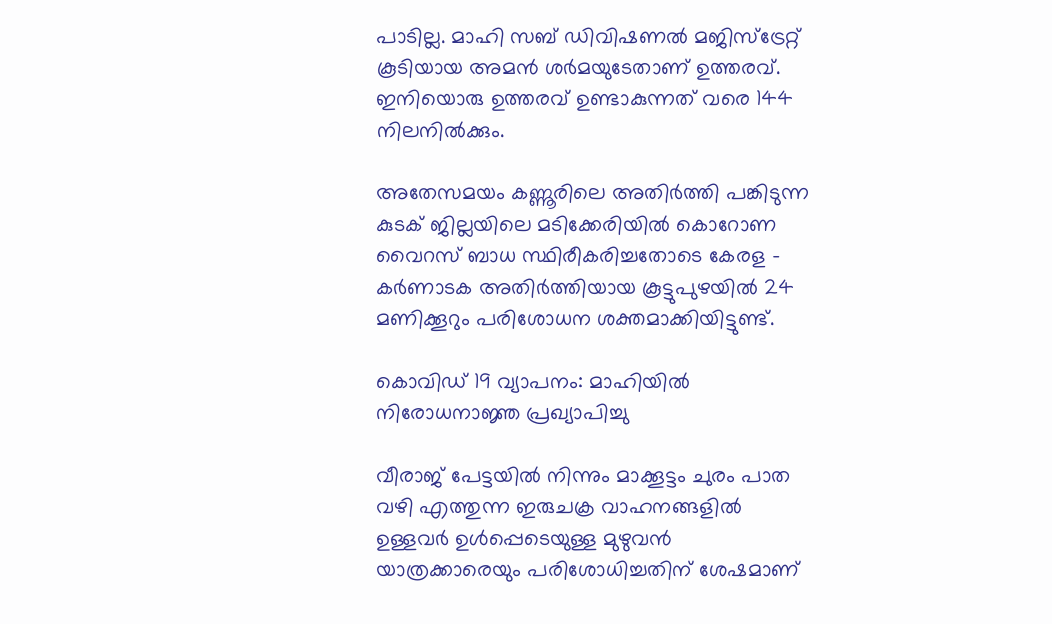പാടില്ല. മാഹി സബ് ഡിവിഷണല്‍ മജിസ്‌ട്രേറ്റ് കൂടിയായ അമന്‍ ശര്‍മയുടേതാണ് ഉത്തരവ്. ഇനിയൊരു ഉത്തരവ് ഉണ്ടാകുന്നത് വരെ 144 നിലനില്‍ക്കും.

അതേസമയം കണ്ണൂരിലെ അതിര്‍ത്തി പങ്കിടുന്ന കുടക് ജില്ലയിലെ മടിക്കേരിയില്‍ കൊറോണ വൈറസ് ബാധ സ്ഥിരീകരിച്ചതോടെ കേരള - കര്‍ണാടക അതിര്‍ത്തിയായ കൂട്ടുപുഴയില്‍ 24 മണിക്കൂറും പരിശോധന ശക്തമാക്കിയിട്ടുണ്ട്.

കൊവിഡ് 19 വ്യാപനം: മാഹിയില്‍ നിരോധനാജ്ഞ പ്രഖ്യാപിച്ചു

വീരാജ് പേട്ടയില്‍ നിന്നും മാക്കൂട്ടം ചുരം പാത വഴി എത്തുന്ന ഇരുചക്ര വാഹനങ്ങളില്‍ ഉള്ളവര്‍ ഉള്‍പ്പെടെയുള്ള മുഴുവന്‍ യാത്രക്കാരെയും പരിശോധിച്ചതിന് ശേഷമാണ്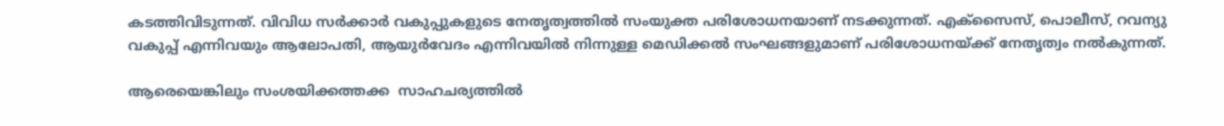കടത്തിവിടുന്നത്. വിവിധ സര്‍ക്കാര്‍ വകുപ്പുകളുടെ നേതൃത്വത്തില്‍ സംയുക്ത പരിശോധനയാണ് നടക്കുന്നത്. എക്സൈസ്, പൊലീസ്, റവന്യു വകുപ്പ് എന്നിവയും ആലോപതി, ആയുര്‍വേദം എന്നിവയില്‍ നിന്നുള്ള മെഡിക്കല്‍ സംഘങ്ങളുമാണ് പരിശോധനയ്ക്ക് നേതൃത്വം നല്‍കുന്നത്.

ആരെയെങ്കിലും സംശയിക്കത്തക്ക  സാഹചര്യത്തില്‍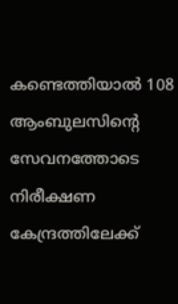കണ്ടെത്തിയാല്‍ 108 ആംബുലസിന്റെ സേവനത്തോടെ നിരീക്ഷണ കേന്ദ്രത്തിലേക്ക്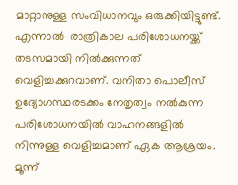മാറ്റാനുള്ള സംവിധാനവും ഒരുക്കിയിട്ടുണ്ട്. എന്നാല്‍  രാത്രികാല പരിശോധനയ്ക്ക് തടസമായി നില്‍ക്കുന്നത് വെളിച്ചക്കുറവാണ്. വനിതാ പൊലീസ് ഉദ്യോഗസ്ഥരടക്കം നേതൃത്വം നല്‍കുന്ന പരിശോധനയില്‍ വാഹനങ്ങളില്‍ നിന്നുള്ള വെളിച്ചമാണ് ഏക ആശ്രയം. മൂന്ന്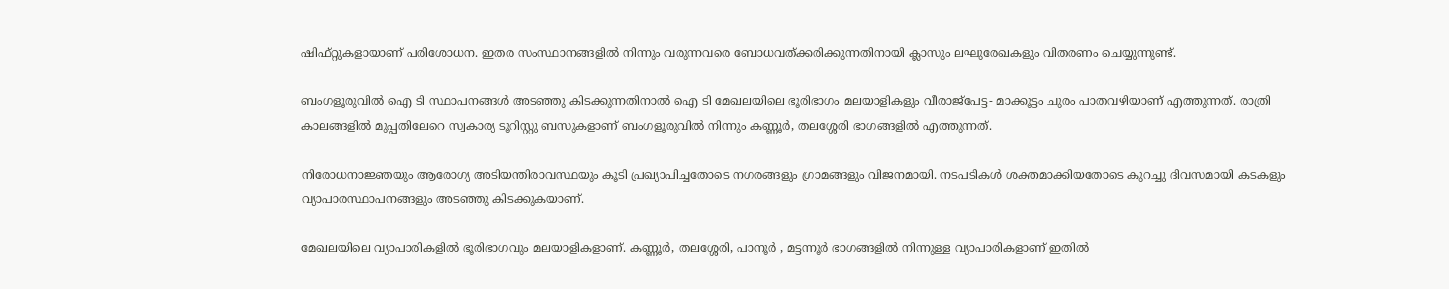ഷിഫ്റ്റുകളായാണ് പരിശോധന. ഇതര സംസ്ഥാനങ്ങളില്‍ നിന്നും വരുന്നവരെ ബോധവത്ക്കരിക്കുന്നതിനായി ക്ലാസും ലഘുരേഖകളും വിതരണം ചെയ്യുന്നുണ്ട്.

ബംഗളൂരുവില്‍ ഐ ടി സ്ഥാപനങ്ങള്‍ അടഞ്ഞു കിടക്കുന്നതിനാല്‍ ഐ ടി മേഖലയിലെ ഭൂരിഭാഗം മലയാളികളും വീരാജ്പേട്ട- മാക്കൂട്ടം ചുരം പാതവഴിയാണ് എത്തുന്നത്. രാത്രി കാലങ്ങളില്‍ മുപ്പതിലേറെ സ്വകാര്യ ടൂറിസ്റ്റു ബസുകളാണ് ബംഗളൂരുവില്‍ നിന്നും കണ്ണൂര്‍, തലശ്ശേരി ഭാഗങ്ങളില്‍ എത്തുന്നത്.

നിരോധനാജ്ഞയും ആരോഗ്യ അടിയന്തിരാവസ്ഥയും കൂടി പ്രഖ്യാപിച്ചതോടെ നഗരങ്ങളും ഗ്രാമങ്ങളും വിജനമായി. നടപടികള്‍ ശക്തമാക്കിയതോടെ കുറച്ചു ദിവസമായി കടകളും വ്യാപാരസ്ഥാപനങ്ങളും അടഞ്ഞു കിടക്കുകയാണ്.

മേഖലയിലെ വ്യാപാരികളില്‍ ഭൂരിഭാഗവും മലയാളികളാണ്. കണ്ണൂര്‍, തലശ്ശേരി, പാനൂര്‍ , മട്ടന്നൂര്‍ ഭാഗങ്ങളില്‍ നിന്നുള്ള വ്യാപാരികളാണ് ഇതില്‍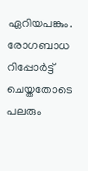ഏറിയപങ്കും. രോഗബാധ റിപ്പോര്‍ട്ട് ചെയ്തതോടെ പലരും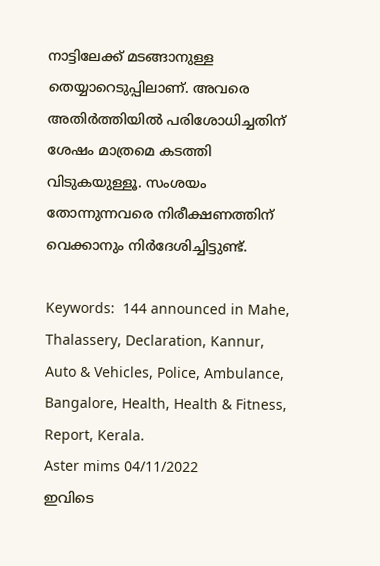നാട്ടിലേക്ക് മടങ്ങാനുള്ള തെയ്യാറെടുപ്പിലാണ്. അവരെ അതിര്‍ത്തിയില്‍ പരിശോധിച്ചതിന് ശേഷം മാത്രമെ കടത്തി വിടുകയുള്ളൂ. സംശയം തോന്നുന്നവരെ നിരീക്ഷണത്തിന് വെക്കാനും നിര്‍ദേശിച്ചിട്ടുണ്ട്.

Keywords:  144 announced in Mahe, Thalassery, Declaration, Kannur, Auto & Vehicles, Police, Ambulance, Bangalore, Health, Health & Fitness, Report, Kerala.
Aster mims 04/11/2022
ഇവിടെ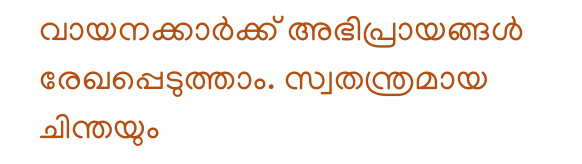വായനക്കാർക്ക് അഭിപ്രായങ്ങൾ രേഖപ്പെടുത്താം. സ്വതന്ത്രമായ ചിന്തയും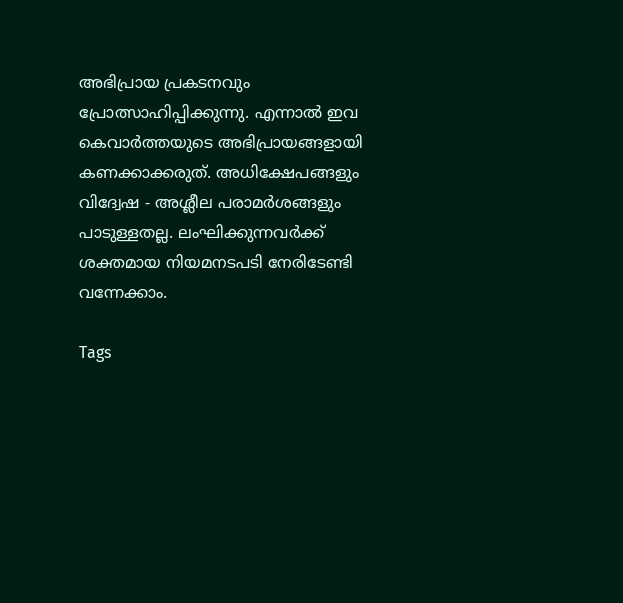അഭിപ്രായ പ്രകടനവും പ്രോത്സാഹിപ്പിക്കുന്നു. എന്നാൽ ഇവ കെവാർത്തയുടെ അഭിപ്രായങ്ങളായി കണക്കാക്കരുത്. അധിക്ഷേപങ്ങളും വിദ്വേഷ - അശ്ലീല പരാമർശങ്ങളും പാടുള്ളതല്ല. ലംഘിക്കുന്നവർക്ക് ശക്തമായ നിയമനടപടി നേരിടേണ്ടി വന്നേക്കാം.

Tags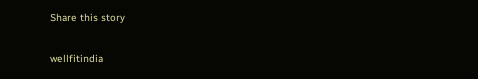Share this story

wellfitindia